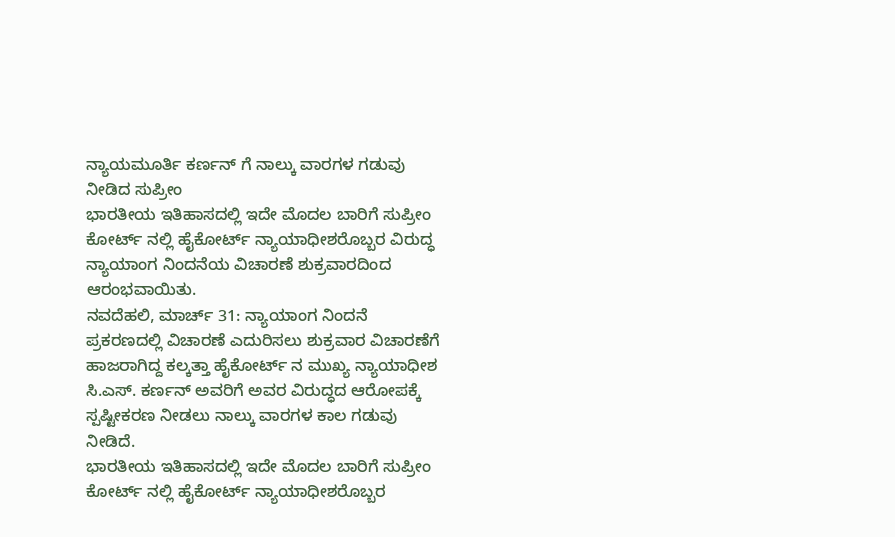ನ್ಯಾಯಮೂರ್ತಿ ಕರ್ಣನ್ ಗೆ ನಾಲ್ಕು ವಾರಗಳ ಗಡುವು ನೀಡಿದ ಸುಪ್ರೀಂ
ಭಾರತೀಯ ಇತಿಹಾಸದಲ್ಲಿ ಇದೇ ಮೊದಲ ಬಾರಿಗೆ ಸುಪ್ರೀಂ ಕೋರ್ಟ್ ನಲ್ಲಿ ಹೈಕೋರ್ಟ್ ನ್ಯಾಯಾಧೀಶರೊಬ್ಬರ ವಿರುದ್ಧ ನ್ಯಾಯಾಂಗ ನಿಂದನೆಯ ವಿಚಾರಣೆ ಶುಕ್ರವಾರದಿಂದ ಆರಂಭವಾಯಿತು.
ನವದೆಹಲಿ, ಮಾರ್ಚ್ 31: ನ್ಯಾಯಾಂಗ ನಿಂದನೆ ಪ್ರಕರಣದಲ್ಲಿ ವಿಚಾರಣೆ ಎದುರಿಸಲು ಶುಕ್ರವಾರ ವಿಚಾರಣೆಗೆ ಹಾಜರಾಗಿದ್ದ ಕಲ್ಕತ್ತಾ ಹೈಕೋರ್ಟ್ ನ ಮುಖ್ಯ ನ್ಯಾಯಾಧೀಶ ಸಿ.ಎಸ್. ಕರ್ಣನ್ ಅವರಿಗೆ ಅವರ ವಿರುದ್ಧದ ಆರೋಪಕ್ಕೆ ಸ್ಪಷ್ಟೀಕರಣ ನೀಡಲು ನಾಲ್ಕು ವಾರಗಳ ಕಾಲ ಗಡುವು ನೀಡಿದೆ.
ಭಾರತೀಯ ಇತಿಹಾಸದಲ್ಲಿ ಇದೇ ಮೊದಲ ಬಾರಿಗೆ ಸುಪ್ರೀಂ ಕೋರ್ಟ್ ನಲ್ಲಿ ಹೈಕೋರ್ಟ್ ನ್ಯಾಯಾಧೀಶರೊಬ್ಬರ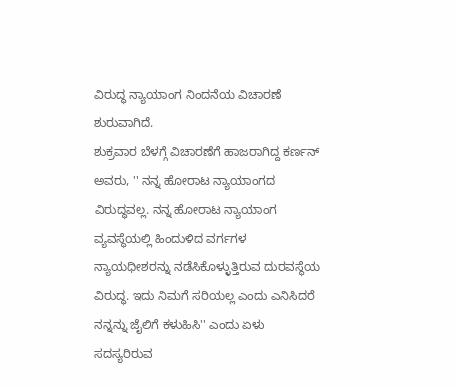ವಿರುದ್ಧ ನ್ಯಾಯಾಂಗ ನಿಂದನೆಯ ವಿಚಾರಣೆ ಶುರುವಾಗಿದೆ.
ಶುಕ್ರವಾರ ಬೆಳಗ್ಗೆ ವಿಚಾರಣೆಗೆ ಹಾಜರಾಗಿದ್ದ ಕರ್ಣನ್ ಅವರು, '' ನನ್ನ ಹೋರಾಟ ನ್ಯಾಯಾಂಗದ ವಿರುದ್ಧವಲ್ಲ. ನನ್ನ ಹೋರಾಟ ನ್ಯಾಯಾಂಗ ವ್ಯವಸ್ಥೆಯಲ್ಲಿ ಹಿಂದುಳಿದ ವರ್ಗಗಳ ನ್ಯಾಯಧೀಶರನ್ನು ನಡೆಸಿಕೊಳ್ಳುತ್ತಿರುವ ದುರವಸ್ಥೆಯ ವಿರುದ್ಧ. ಇದು ನಿಮಗೆ ಸರಿಯಲ್ಲ ಎಂದು ಎನಿಸಿದರೆ ನನ್ನನ್ನು ಜೈಲಿಗೆ ಕಳುಹಿಸಿ'' ಎಂದು ಏಳು ಸದಸ್ಯರಿರುವ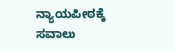ನ್ಯಾಯಪೀಠಕ್ಕೆ ಸವಾಲು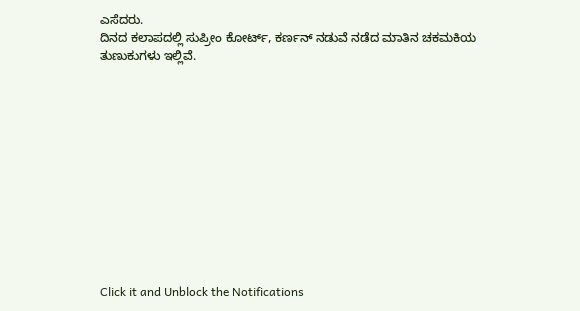ಎಸೆದರು.
ದಿನದ ಕಲಾಪದಲ್ಲಿ ಸುಪ್ರೀಂ ಕೋರ್ಟ್, ಕರ್ಣನ್ ನಡುವೆ ನಡೆದ ಮಾತಿನ ಚಕಮಕಿಯ ತುಣುಕುಗಳು ಇಲ್ಲಿವೆ.












Click it and Unblock the Notifications